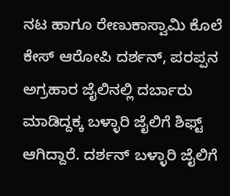ನಟ ಹಾಗೂ ರೇಣುಕಾಸ್ವಾಮಿ ಕೊಲೆ ಕೇಸ್ ಆರೋಪಿ ದರ್ಶನ್, ಪರಪ್ಪನ ಅಗ್ರಹಾರ ಜೈಲಿನಲ್ಲಿ ದರ್ಬಾರು ಮಾಡಿದ್ದಕ್ಕ ಬಳ್ಳಾರಿ ಜೈಲಿಗೆ ಶಿಫ್ಟ್ ಆಗಿದ್ದಾರೆ. ದರ್ಶನ್ ಬಳ್ಳಾರಿ ಜೈಲಿಗೆ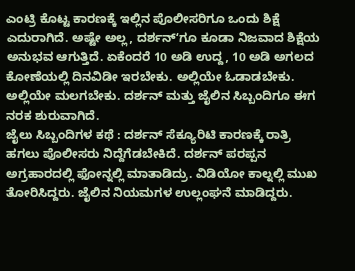ಎಂಟ್ರಿ ಕೊಟ್ಟ ಕಾರಣಕ್ಕೆ ಇಲ್ಲಿನ ಪೊಲೀಸರಿಗೂ ಒಂದು ಶಿಕ್ಷೆ ಎದುರಾಗಿದೆ. ಅಷ್ಟೇ ಅಲ್ಲ, ದರ್ಶನ್ʻಗೂ ಕೂಡಾ ನಿಜವಾದ ಶಿಕ್ಷೆಯ ಅನುಭವ ಆಗುತ್ತಿದೆ. ಏಕೆಂದರೆ 10 ಅಡಿ ಉದ್ದ, 10 ಅಡಿ ಅಗಲದ ಕೋಣೆಯಲ್ಲಿ ದಿನವಿಡೀ ಇರಬೇಕು. ಅಲ್ಲಿಯೇ ಓಡಾಡಬೇಕು. ಅಲ್ಲಿಯೇ ಮಲಗಬೇಕು. ದರ್ಶನ್ ಮತ್ತು ಜೈಲಿನ ಸಿಬ್ಬಂದಿಗೂ ಈಗ ನರಕ ಶುರುವಾಗಿದೆ.
ಜೈಲು ಸಿಬ್ಬಂದಿಗಳ ಕಥೆ : ದರ್ಶನ್ ಸೆಕ್ಯೂರಿಟಿ ಕಾರಣಕ್ಕೆ ರಾತ್ರಿ ಹಗಲು ಪೊಲೀಸರು ನಿದ್ದೆಗೆಡಬೇಕಿದೆ. ದರ್ಶನ್ ಪರಪ್ಪನ ಅಗ್ರಹಾರದಲ್ಲಿ ಫೋನ್ನಲ್ಲಿ ಮಾತಾಡಿದ್ರು. ವಿಡಿಯೋ ಕಾಲ್ನಲ್ಲಿ ಮುಖ ತೋರಿಸಿದ್ದರು. ಜೈಲಿನ ನಿಯಮಗಳ ಉಲ್ಲಂಘನೆ ಮಾಡಿದ್ದರು.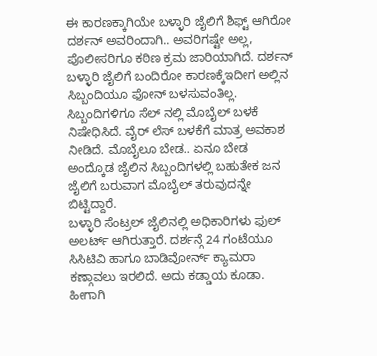ಈ ಕಾರಣಕ್ಕಾಗಿಯೇ ಬಳ್ಳಾರಿ ಜೈಲಿಗೆ ಶಿಫ್ಟ್ ಆಗಿರೋ ದರ್ಶನ್ ಅವರಿಂದಾಗಿ.. ಅವರಿಗಷ್ಟೇ ಅಲ್ಲ, ಪೊಲೀಸರಿಗೂ ಕಠಿಣ ಕ್ರಮ ಜಾರಿಯಾಗಿದೆ. ದರ್ಶನ್ ಬಳ್ಳಾರಿ ಜೈಲಿಗೆ ಬಂದಿರೋ ಕಾರಣಕ್ಕೆಇದೀಗ ಅಲ್ಲಿನ ಸಿಬ್ಬಂದಿಯೂ ಫೋನ್ ಬಳಸುವಂತಿಲ್ಲ. ಸಿಬ್ಬಂದಿಗಳಿಗೂ ಸೆಲ್ ನಲ್ಲಿ ಮೊಬೈಲ್ ಬಳಕೆ ನಿಷೇಧಿಸಿದೆ. ವೈರ್ ಲೆಸ್ ಬಳಕೆಗೆ ಮಾತ್ರ ಅವಕಾಶ ನೀಡಿದೆ. ಮೊಬೈಲೂ ಬೇಡ.. ಏನೂ ಬೇಡ ಅಂದ್ಕೊಡ ಜೈಲಿನ ಸಿಬ್ಬಂದಿಗಳಲ್ಲಿ ಬಹುತೇಕ ಜನ ಜೈಲಿಗೆ ಬರುವಾಗ ಮೊಬೈಲ್ ತರುವುದನ್ನೇ ಬಿಟ್ಟಿದ್ದಾರೆ.
ಬಳ್ಳಾರಿ ಸೆಂಟ್ರಲ್ ಜೈಲಿನಲ್ಲಿ ಅಧಿಕಾರಿಗಳು ಫುಲ್ ಅಲರ್ಟ್ ಆಗಿರುತ್ತಾರೆ. ದರ್ಶನ್ಗೆ 24 ಗಂಟೆಯೂ ಸಿಸಿಟಿವಿ ಹಾಗೂ ಬಾಡಿವೋರ್ನ್ ಕ್ಯಾಮರಾ ಕಣ್ಗಾವಲು ಇರಲಿದೆ. ಅದು ಕಡ್ಡಾಯ ಕೂಡಾ. ಹೀಗಾಗಿ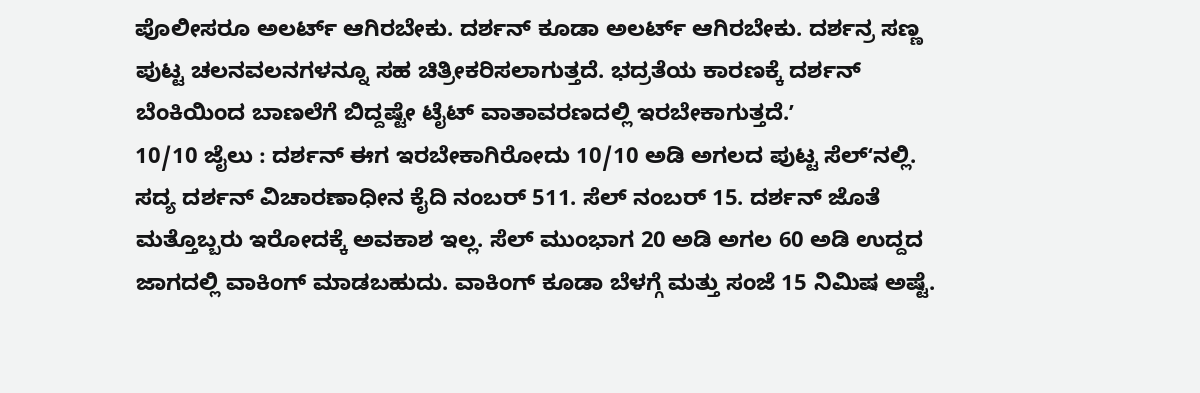ಪೊಲೀಸರೂ ಅಲರ್ಟ್ ಆಗಿರಬೇಕು. ದರ್ಶನ್ ಕೂಡಾ ಅಲರ್ಟ್ ಆಗಿರಬೇಕು. ದರ್ಶನ್ರ ಸಣ್ಣ ಪುಟ್ಟ ಚಲನವಲನಗಳನ್ನೂ ಸಹ ಚಿತ್ರೀಕರಿಸಲಾಗುತ್ತದೆ. ಭದ್ರತೆಯ ಕಾರಣಕ್ಕೆ ದರ್ಶನ್ ಬೆಂಕಿಯಿಂದ ಬಾಣಲೆಗೆ ಬಿದ್ದಷ್ಟೇ ಟೈಟ್ ವಾತಾವರಣದಲ್ಲಿ ಇರಬೇಕಾಗುತ್ತದೆ.ʼ
10/10 ಜೈಲು : ದರ್ಶನ್ ಈಗ ಇರಬೇಕಾಗಿರೋದು 10/10 ಅಡಿ ಅಗಲದ ಪುಟ್ಟ ಸೆಲ್ʻನಲ್ಲಿ. ಸದ್ಯ ದರ್ಶನ್ ವಿಚಾರಣಾಧೀನ ಕೈದಿ ನಂಬರ್ 511. ಸೆಲ್ ನಂಬರ್ 15. ದರ್ಶನ್ ಜೊತೆ ಮತ್ತೊಬ್ಬರು ಇರೋದಕ್ಕೆ ಅವಕಾಶ ಇಲ್ಲ. ಸೆಲ್ ಮುಂಭಾಗ 20 ಅಡಿ ಅಗಲ 60 ಅಡಿ ಉದ್ದದ ಜಾಗದಲ್ಲಿ ವಾಕಿಂಗ್ ಮಾಡಬಹುದು. ವಾಕಿಂಗ್ ಕೂಡಾ ಬೆಳಗ್ಗೆ ಮತ್ತು ಸಂಜೆ 15 ನಿಮಿಷ ಅಷ್ಟೆ.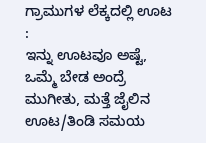ಗ್ರಾಮುಗಳ ಲೆಕ್ಕದಲ್ಲಿ ಊಟ :
ಇನ್ನು ಊಟವೂ ಅಷ್ಟೆ, ಒಮ್ಮೆ ಬೇಡ ಅಂದ್ರೆ ಮುಗೀತು, ಮತ್ತೆ ಜೈಲಿನ ಊಟ/ತಿಂಡಿ ಸಮಯ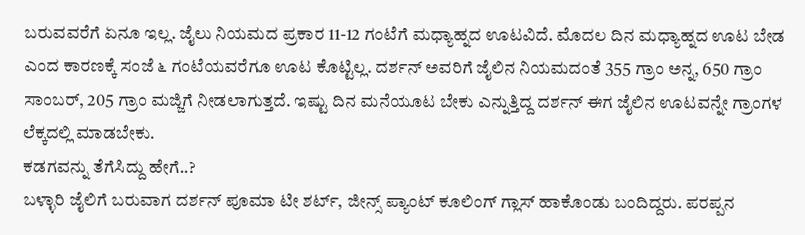ಬರುವವರೆಗೆ ಏನೂ ಇಲ್ಲ. ಜೈಲು ನಿಯಮದ ಪ್ರಕಾರ 11-12 ಗಂಟೆಗೆ ಮಧ್ಯಾಹ್ನದ ಊಟವಿದೆ. ಮೊದಲ ದಿನ ಮಧ್ಯಾಹ್ನದ ಊಟ ಬೇಡ ಎಂದ ಕಾರಣಕ್ಕೆ ಸಂಜೆ ೬ ಗಂಟೆಯವರೆಗೂ ಊಟ ಕೊಟ್ಟಿಲ್ಲ. ದರ್ಶನ್ ಅವರಿಗೆ ಜೈಲಿನ ನಿಯಮದಂತೆ 355 ಗ್ರಾಂ ಅನ್ನ, 650 ಗ್ರಾಂ ಸಾಂಬರ್, 205 ಗ್ರಾಂ ಮಜ್ಜಿಗೆ ನೀಡಲಾಗುತ್ತದೆ. ಇಷ್ಟು ದಿನ ಮನೆಯೂಟ ಬೇಕು ಎನ್ನುತ್ತಿದ್ದ ದರ್ಶನ್ ಈಗ ಜೈಲಿನ ಊಟವನ್ನೇ ಗ್ರಾಂಗಳ ಲೆಕ್ಕದಲ್ಲಿ ಮಾಡಬೇಕು.
ಕಡಗವನ್ನು ತೆಗೆಸಿದ್ದು ಹೇಗೆ..?
ಬಳ್ಳಾರಿ ಜೈಲಿಗೆ ಬರುವಾಗ ದರ್ಶನ್ ಪೂಮಾ ಟೀ ಶರ್ಟ್, ಜೀನ್ಸ್ ಪ್ಯಾಂಟ್ ಕೂಲಿಂಗ್ ಗ್ಲಾಸ್ ಹಾಕೊಂಡು ಬಂದಿದ್ದರು. ಪರಪ್ಪನ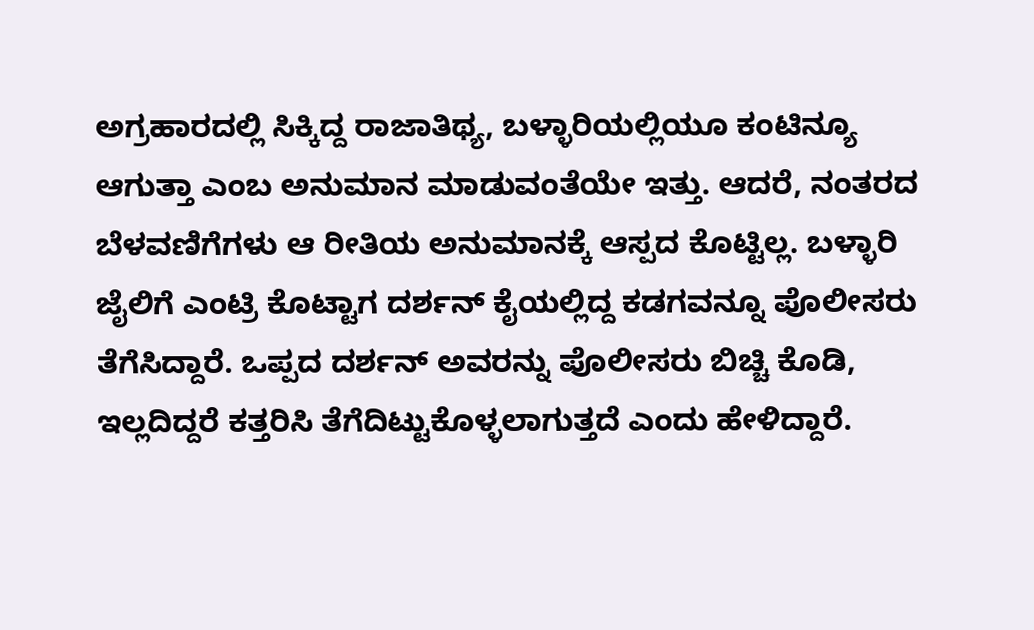ಅಗ್ರಹಾರದಲ್ಲಿ ಸಿಕ್ಕಿದ್ದ ರಾಜಾತಿಥ್ಯ, ಬಳ್ಳಾರಿಯಲ್ಲಿಯೂ ಕಂಟಿನ್ಯೂ ಆಗುತ್ತಾ ಎಂಬ ಅನುಮಾನ ಮಾಡುವಂತೆಯೇ ಇತ್ತು. ಆದರೆ, ನಂತರದ ಬೆಳವಣಿಗೆಗಳು ಆ ರೀತಿಯ ಅನುಮಾನಕ್ಕೆ ಆಸ್ಪದ ಕೊಟ್ಟಿಲ್ಲ. ಬಳ್ಳಾರಿ ಜೈಲಿಗೆ ಎಂಟ್ರಿ ಕೊಟ್ಟಾಗ ದರ್ಶನ್ ಕೈಯಲ್ಲಿದ್ದ ಕಡಗವನ್ನೂ ಪೊಲೀಸರು ತೆಗೆಸಿದ್ದಾರೆ. ಒಪ್ಪದ ದರ್ಶನ್ ಅವರನ್ನು ಪೊಲೀಸರು ಬಿಚ್ಚಿ ಕೊಡಿ, ಇಲ್ಲದಿದ್ದರೆ ಕತ್ತರಿಸಿ ತೆಗೆದಿಟ್ಟುಕೊಳ್ಳಲಾಗುತ್ತದೆ ಎಂದು ಹೇಳಿದ್ದಾರೆ.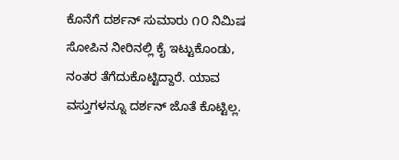ಕೊನೆಗೆ ದರ್ಶನ್ ಸುಮಾರು ೧೦ ನಿಮಿಷ ಸೋಪಿನ ನೀರಿನಲ್ಲಿ ಕೈ ಇಟ್ಟುಕೊಂಡು, ನಂತರ ತೆಗೆದುಕೊಟ್ಟಿದ್ದಾರೆ. ಯಾವ ವಸ್ತುಗಳನ್ನೂ ದರ್ಶನ್ ಜೊತೆ ಕೊಟ್ಟಿಲ್ಲ.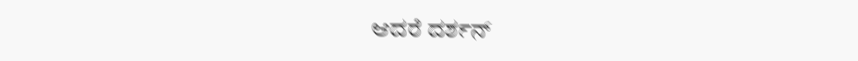ಆದರೆ ದರ್ಶನ್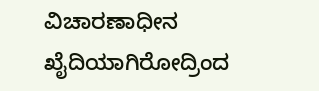ವಿಚಾರಣಾಧೀನ ಖೈದಿಯಾಗಿರೋದ್ರಿಂದ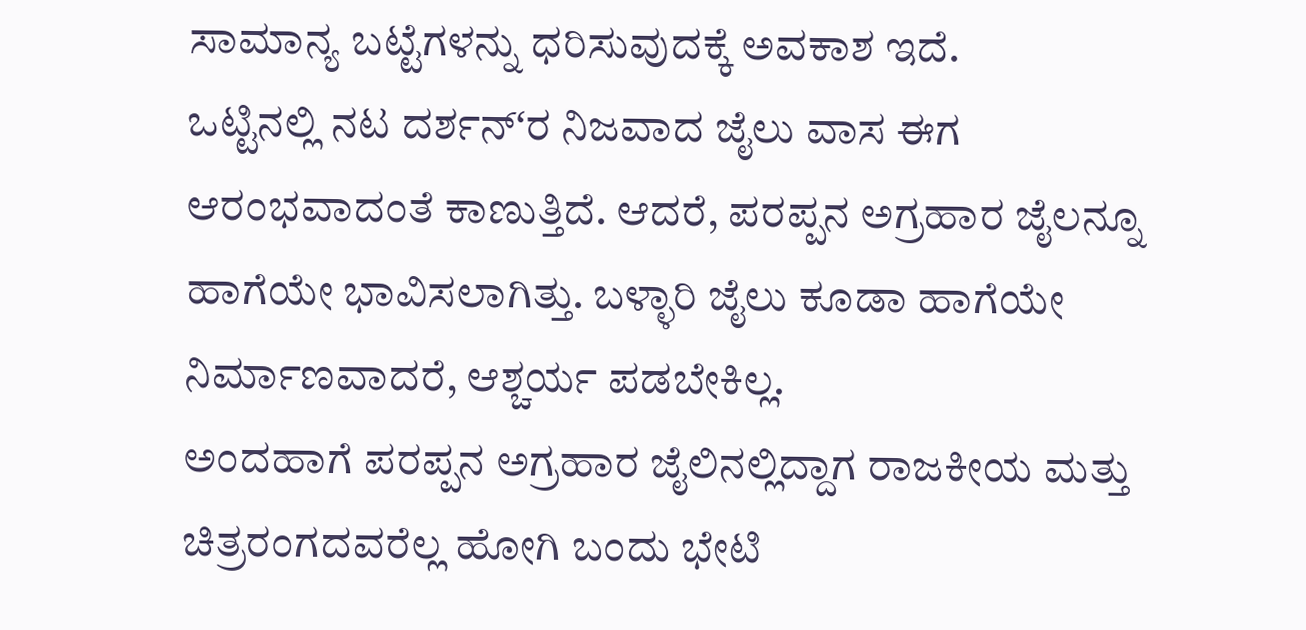ಸಾಮಾನ್ಯ ಬಟ್ಟೆಗಳನ್ನು ಧರಿಸುವುದಕ್ಕೆ ಅವಕಾಶ ಇದೆ.
ಒಟ್ಟಿನಲ್ಲಿ ನಟ ದರ್ಶನ್ʻರ ನಿಜವಾದ ಜೈಲು ವಾಸ ಈಗ ಆರಂಭವಾದಂತೆ ಕಾಣುತ್ತಿದೆ. ಆದರೆ, ಪರಪ್ಪನ ಅಗ್ರಹಾರ ಜೈಲನ್ನೂ ಹಾಗೆಯೇ ಭಾವಿಸಲಾಗಿತ್ತು. ಬಳ್ಳಾರಿ ಜೈಲು ಕೂಡಾ ಹಾಗೆಯೇ ನಿರ್ಮಾಣವಾದರೆ, ಆಶ್ಚರ್ಯ ಪಡಬೇಕಿಲ್ಲ.
ಅಂದಹಾಗೆ ಪರಪ್ಪನ ಅಗ್ರಹಾರ ಜೈಲಿನಲ್ಲಿದ್ದಾಗ ರಾಜಕೀಯ ಮತ್ತು ಚಿತ್ರರಂಗದವರೆಲ್ಲ ಹೋಗಿ ಬಂದು ಭೇಟಿ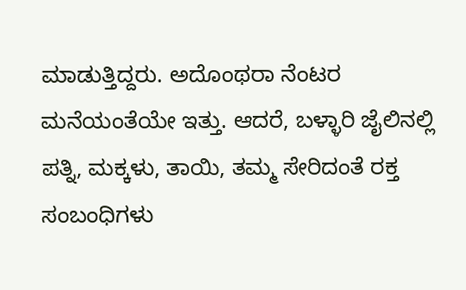ಮಾಡುತ್ತಿದ್ದರು. ಅದೊಂಥರಾ ನೆಂಟರ ಮನೆಯಂತೆಯೇ ಇತ್ತು. ಆದರೆ, ಬಳ್ಳಾರಿ ಜೈಲಿನಲ್ಲಿ ಪತ್ನಿ, ಮಕ್ಕಳು, ತಾಯಿ, ತಮ್ಮ ಸೇರಿದಂತೆ ರಕ್ತ ಸಂಬಂಧಿಗಳು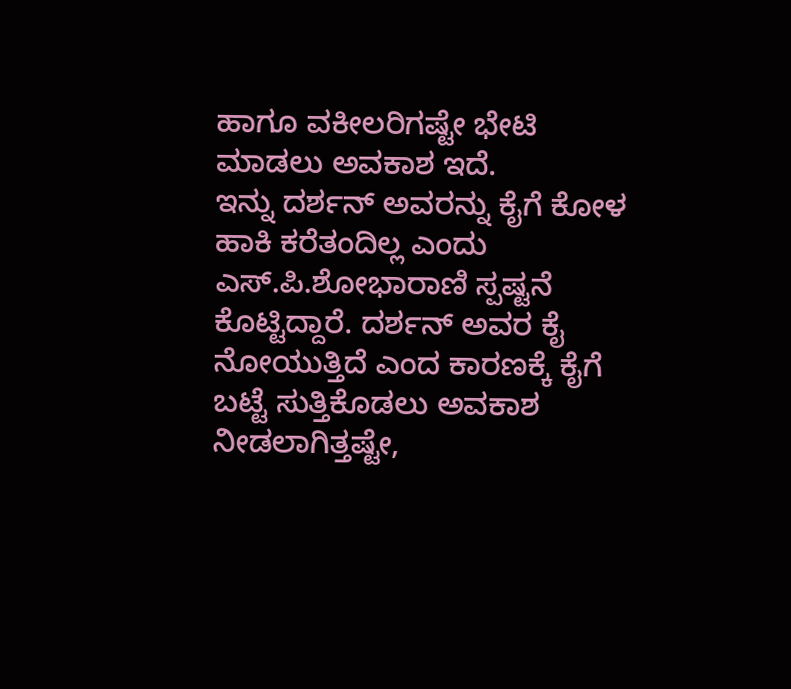ಹಾಗೂ ವಕೀಲರಿಗಷ್ಟೇ ಭೇಟಿ ಮಾಡಲು ಅವಕಾಶ ಇದೆ.
ಇನ್ನು ದರ್ಶನ್ ಅವರನ್ನು ಕೈಗೆ ಕೋಳ ಹಾಕಿ ಕರೆತಂದಿಲ್ಲ ಎಂದು ಎಸ್.ಪಿ.ಶೋಭಾರಾಣಿ ಸ್ಪಷ್ಟನೆ ಕೊಟ್ಟಿದ್ದಾರೆ. ದರ್ಶನ್ ಅವರ ಕೈ ನೋಯುತ್ತಿದೆ ಎಂದ ಕಾರಣಕ್ಕೆ ಕೈಗೆ ಬಟ್ಟೆ ಸುತ್ತಿಕೊಡಲು ಅವಕಾಶ ನೀಡಲಾಗಿತ್ತಷ್ಟೇ,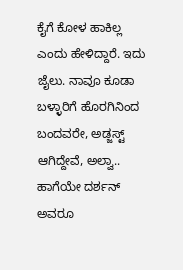ಕೈಗೆ ಕೋಳ ಹಾಕಿಲ್ಲ ಎಂದು ಹೇಳಿದ್ದಾರೆ. ಇದು ಜೈಲು. ನಾವೂ ಕೂಡಾ ಬಳ್ಳಾರಿಗೆ ಹೊರಗಿನಿಂದ ಬಂದವರೇ, ಅಡ್ಜಸ್ಟ್ ಆಗಿದ್ದೇವೆ, ಅಲ್ವಾ.. ಹಾಗೆಯೇ ದರ್ಶನ್ ಅವರೂ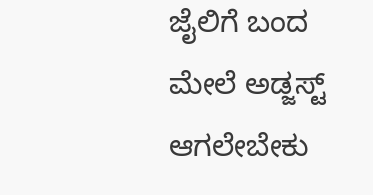ಜೈಲಿಗೆ ಬಂದ ಮೇಲೆ ಅಡ್ಜಸ್ಟ್ ಆಗಲೇಬೇಕು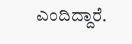ಎಂದಿದ್ದಾರೆ.